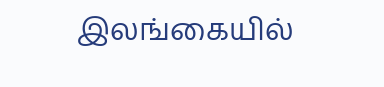இலங்கையில்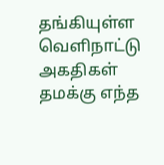தங்கியுள்ள வெளிநாட்டு அகதிகள் தமக்கு எந்த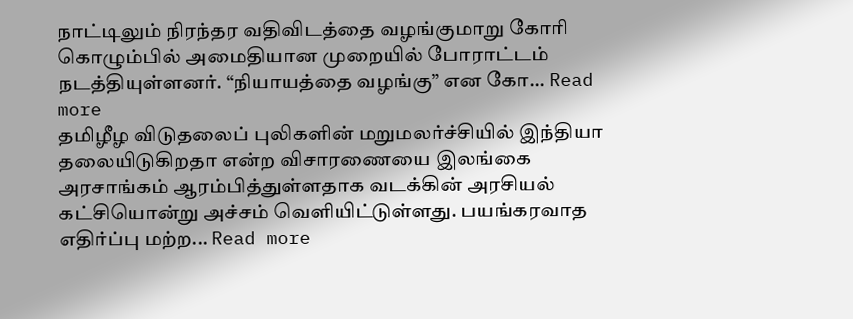நாட்டிலும் நிரந்தர வதிவிடத்தை வழங்குமாறு கோரி கொழும்பில் அமைதியான முறையில் போராட்டம் நடத்தியுள்ளனர். “நியாயத்தை வழங்கு” என கோ... Read more
தமிழீழ விடுதலைப் புலிகளின் மறுமலர்ச்சியில் இந்தியா தலையிடுகிறதா என்ற விசாரணையை இலங்கை அரசாங்கம் ஆரம்பித்துள்ளதாக வடக்கின் அரசியல் கட்சியொன்று அச்சம் வெளியிட்டுள்ளது. பயங்கரவாத எதிர்ப்பு மற்ற... Read more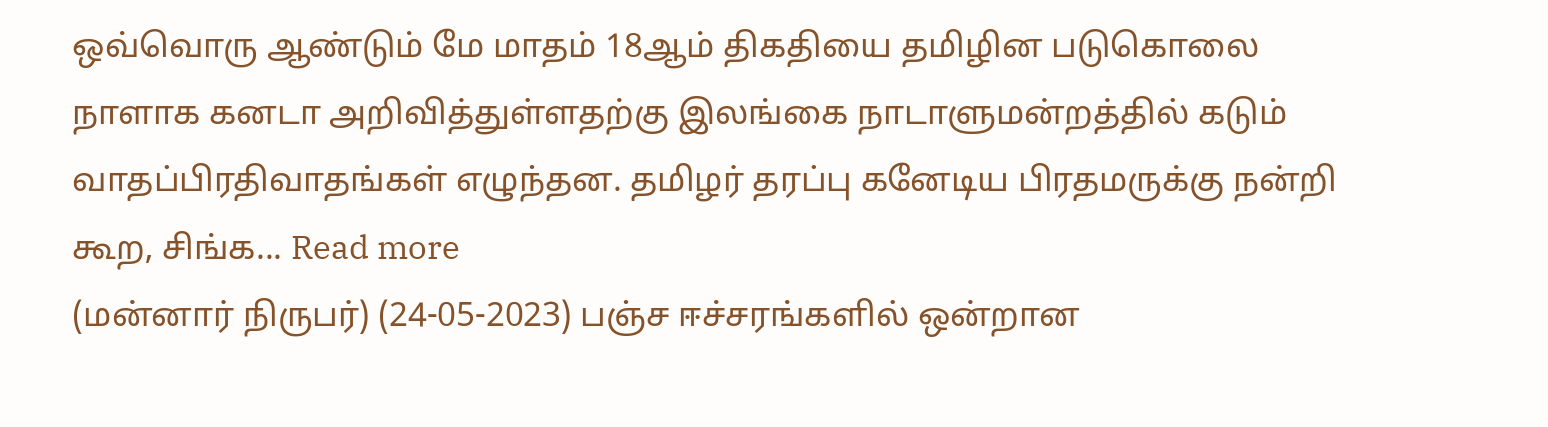ஒவ்வொரு ஆண்டும் மே மாதம் 18ஆம் திகதியை தமிழின படுகொலை நாளாக கனடா அறிவித்துள்ளதற்கு இலங்கை நாடாளுமன்றத்தில் கடும் வாதப்பிரதிவாதங்கள் எழுந்தன. தமிழர் தரப்பு கனேடிய பிரதமருக்கு நன்றி கூற, சிங்க... Read more
(மன்னார் நிருபர்) (24-05-2023) பஞ்ச ஈச்சரங்களில் ஒன்றான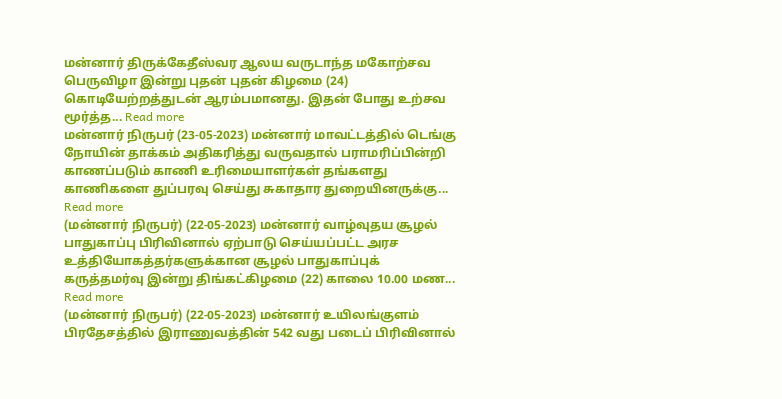மன்னார் திருக்கேதீஸ்வர ஆலய வருடாந்த மகோற்சவ பெருவிழா இன்று புதன் புதன் கிழமை (24) கொடியேற்றத்துடன் ஆரம்பமானது. இதன் போது உற்சவ மூர்த்த... Read more
மன்னார் நிருபர் (23-05-2023) மன்னார் மாவட்டத்தில் டெங்கு நோயின் தாக்கம் அதிகரித்து வருவதால் பராமரிப்பின்றி காணப்படும் காணி உரிமையாளர்கள் தங்களது காணிகளை துப்பரவு செய்து சுகாதார துறையினருக்கு... Read more
(மன்னார் நிருபர்) (22-05-2023) மன்னார் வாழ்வுதய சூழல் பாதுகாப்பு பிரிவினால் ஏற்பாடு செய்யப்பட்ட அரச உத்தியோகத்தர்களுக்கான சூழல் பாதுகாப்புக் கருத்தமர்வு இன்று திங்கட்கிழமை (22) காலை 10.00 மண... Read more
(மன்னார் நிருபர்) (22-05-2023) மன்னார் உயிலங்குளம் பிரதேசத்தில் இராணுவத்தின் 542 வது படைப் பிரிவினால்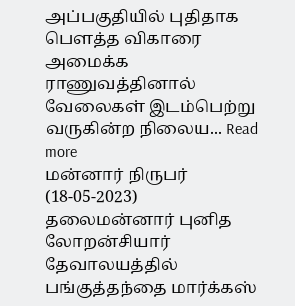அப்பகுதியில் புதிதாக பௌத்த விகாரை அமைக்க ராணுவத்தினால் வேலைகள் இடம்பெற்று வருகின்ற நிலைய... Read more
மன்னார் நிருபர் (18-05-2023) தலைமன்னார் புனித லோறன்சியார் தேவாலயத்தில் பங்குத்தந்தை மார்க்கஸ்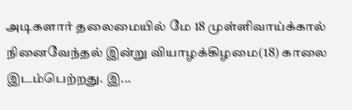அடிகளார் தலைமையில் மே 18 முள்ளிவாய்க்கால் நினைவேந்தல் இன்று வியாழக்கிழமை(18) காலை இடம்பெற்றது. இ...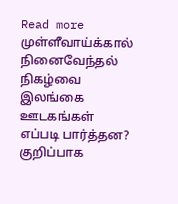Read more
முள்ளீவாய்க்கால் நினைவேந்தல் நிகழ்வை இலங்கை ஊடகங்கள் எப்படி பார்த்தன? குறிப்பாக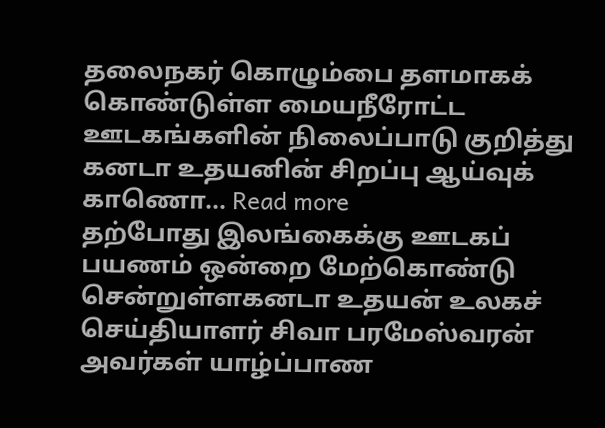தலைநகர் கொழும்பை தளமாகக் கொண்டுள்ள மையநீரோட்ட ஊடகங்களின் நிலைப்பாடு குறித்து கனடா உதயனின் சிறப்பு ஆய்வுக் காணொ... Read more
தற்போது இலங்கைக்கு ஊடகப் பயணம் ஒன்றை மேற்கொண்டு சென்றுள்ளகனடா உதயன் உலகச் செய்தியாளர் சிவா பரமேஸ்வரன் அவர்கள் யாழ்ப்பாண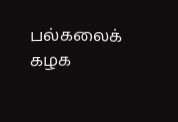பல்கலைக் கழக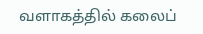வளாகத்தில் கலைப்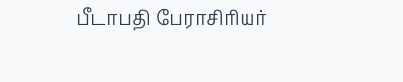பீடாபதி பேராசிரியர்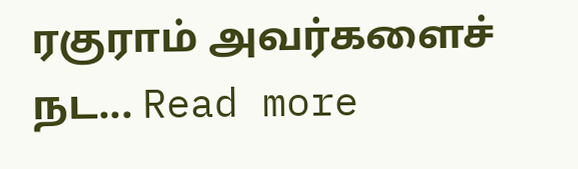ரகுராம் அவர்களைச் நட... Read more